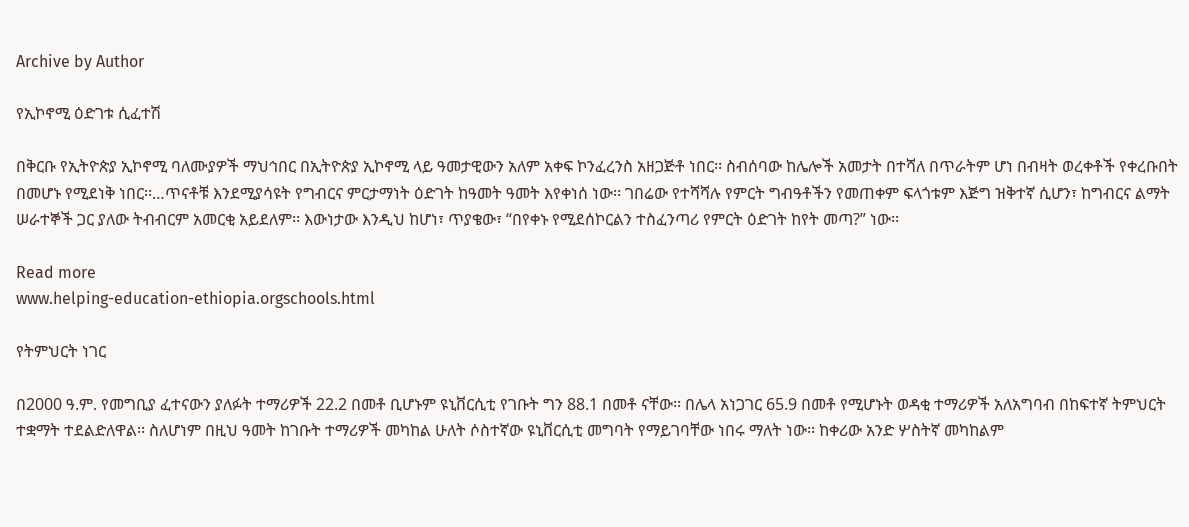Archive by Author

የኢኮኖሚ ዕድገቱ ሲፈተሽ

በቅርቡ የኢትዮጵያ ኢኮኖሚ ባለሙያዎች ማህኅበር በኢትዮጵያ ኢኮኖሚ ላይ ዓመታዊውን አለም አቀፍ ኮንፈረንስ አዘጋጅቶ ነበር፡፡ ስብሰባው ከሌሎች አመታት በተሻለ በጥራትም ሆነ በብዛት ወረቀቶች የቀረቡበት በመሆኑ የሚደነቅ ነበር፡፡…ጥናቶቹ እንደሚያሳዩት የግብርና ምርታማነት ዕድገት ከዓመት ዓመት እየቀነሰ ነው፡፡ ገበሬው የተሻሻሉ የምርት ግብዓቶችን የመጠቀም ፍላጎቱም እጅግ ዝቅተኛ ሲሆን፣ ከግብርና ልማት ሠራተኞች ጋር ያለው ትብብርም አመርቂ አይደለም፡፡ እውነታው እንዲህ ከሆነ፣ ጥያቄው፣ “በየቀኑ የሚደሰኮርልን ተስፈንጣሪ የምርት ዕድገት ከየት መጣ?” ነው፡፡

Read more
www.helping-education-ethiopia.orgschools.html

የትምህርት ነገር

በ2000 ዓ.ም. የመግቢያ ፈተናውን ያለፉት ተማሪዎች 22.2 በመቶ ቢሆኑም ዩኒቨርሲቲ የገቡት ግን 88.1 በመቶ ናቸው፡፡ በሌላ አነጋገር 65.9 በመቶ የሚሆኑት ወዳቂ ተማሪዎች አለአግባብ በከፍተኛ ትምህርት ተቋማት ተደልድለዋል፡፡ ስለሆነም በዚህ ዓመት ከገቡት ተማሪዎች መካከል ሁለት ሶስተኛው ዩኒቨርሲቲ መግባት የማይገባቸው ነበሩ ማለት ነው፡፡ ከቀሪው አንድ ሦስትኛ መካከልም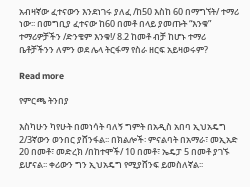አብዛኛው ፈተናውን እንደነገሩ ያለፈ /ከ50 እስከ 60 በማግኘት/ ተማሪ ነው፡፡ በመግቢያ ፈተናው ከ60 በመቶ በላይ ያመጡት “እንቁ” ተማሪዎቻችን /ድንቄም እንቁ!/ 8.2 ከመቶ ብቻ ከሆኑ ተማሪ ቤቶቻችንን ለምን ወደ ሌላ ትርፋማ የስራ ዘርፍ አይዛወሩም?

Read more

የምርጫ ትንበያ

እስካሁን ካየሁት በመነሳት ባለኝ ግምት በአዲስ አበባ ኢህአዴግ 2/3ኛውን ወንበር ያሸንፋል፡፡ በክልሎች፡ ምናልባት በአማራ፣ መኢአድ 20 በመቶ፣ መድረክ /በከተሞች/ 10 በመቶ፣ ኤዴፓ 5 በመቶ ያገኙ ይሆናል፡፡ ቀሪውን ግን ኢህአዴግ የሚያሸንፍ ይመስለኛል፡፡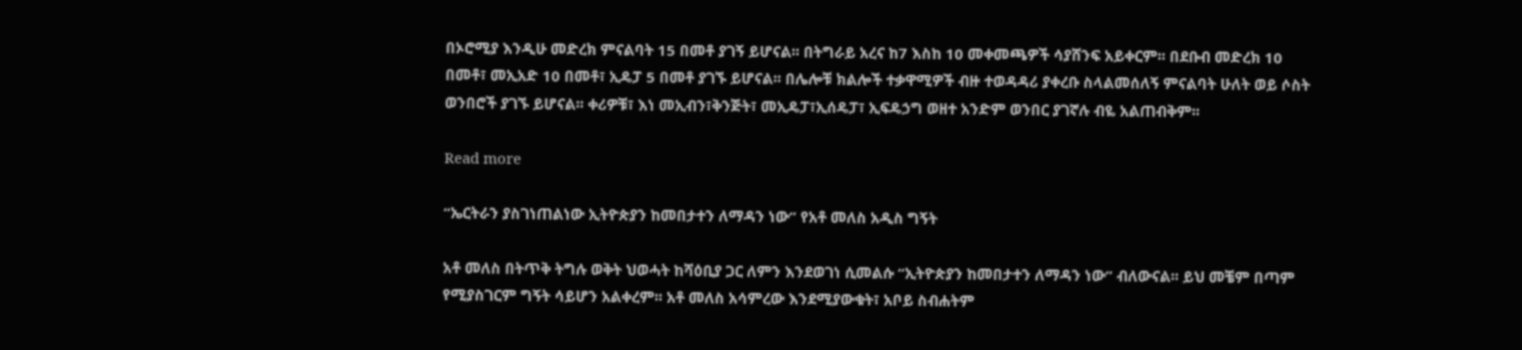በኦሮሚያ እንዲሁ መድረክ ምናልባት 15 በመቶ ያገኝ ይሆናል፡፡ በትግራይ አረና ከ7 እስከ 10 መቀመጫዎች ሳያሸንፍ አይቀርም፡፡ በደቡብ መድረክ 10 በመቶ፣ መኢአድ 10 በመቶ፣ ኢዴፓ 5 በመቶ ያገኙ ይሆናል፡፡ በሌሎቹ ክልሎች ተቃዋሚዎች ብዙ ተወዳዳሪ ያቀረቡ ስላልመሰለኝ ምናልባት ሁለት ወይ ሶስት ወንበሮች ያገኙ ይሆናል፡፡ ቀሪዎቹ፣ እነ መኢብን፣ቅንጅት፣ መኢዴፓ፣ኢሰዴፓ፣ ኢፍዴኃግ ወዘተ አንድም ወንበር ያገኛሉ ብዬ አልጠብቅም፡፡

Read more

“ኤርትራን ያስገነጠልነው ኢትዮጵያን ከመበታተን ለማዳን ነው” የአቶ መለስ አዲስ ግኝት

አቶ መለስ በትጥቅ ትግሉ ወቅት ህወሓት ከሻዕቢያ ጋር ለምን እንደወገነ ሲመልሱ “ኢትዮጵያን ከመበታተን ለማዳን ነው” ብለውናል፡፡ ይህ መቼም በጣም የሚያስገርም ግኝት ሳይሆን አልቀረም፡፡ አቶ መለስ አሳምረው እንደሚያውቁት፣ አቦይ ስብሐትም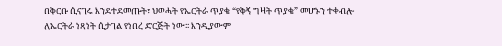በቅርቡ ሲናገሩ እንደተደመጡት፣ ህወሓት የኤርትራ ጥያቄ “የቅኝ ግዛት ጥያቄ” መሆኑን ተቀብሎ ለኤርትራ ነጻነት ሲታገል የነበረ ድርጅት ነው፡፡ እንዲያውም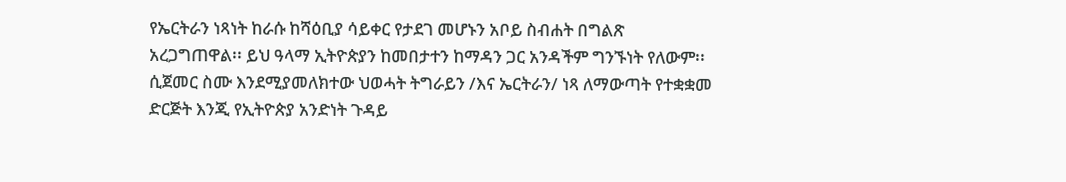የኤርትራን ነጻነት ከራሱ ከሻዕቢያ ሳይቀር የታደገ መሆኑን አቦይ ስብሐት በግልጽ አረጋግጠዋል፡፡ ይህ ዓላማ ኢትዮጵያን ከመበታተን ከማዳን ጋር አንዳችም ግንኙነት የለውም፡፡ ሲጀመር ስሙ እንደሚያመለክተው ህወሓት ትግራይን /እና ኤርትራን/ ነጻ ለማውጣት የተቋቋመ ድርጅት እንጂ የኢትዮጵያ አንድነት ጉዳይ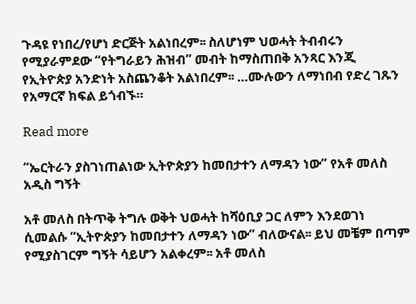ጉዳዩ የነበረ/የሆነ ድርጅት አልነበረም፡፡ ስለሆነም ህወሓት ትብብሩን የሚያራምደው “የትግራይን ሕዝብ” መብት ከማስጠበቅ አንጻር እንጂ የኢትዮጵያ አንድነት አስጨንቆት አልነበረም፡፡ …ሙሉውን ለማነበብ የድረ ገጹን የአማርኛ ክፍል ይጎብኙ።

Read more

“ኤርትራን ያስገነጠልነው ኢትዮጵያን ከመበታተን ለማዳን ነው” የአቶ መለስ አዲስ ግኝት

አቶ መለስ በትጥቅ ትግሉ ወቅት ህወሓት ከሻዕቢያ ጋር ለምን እንደወገነ ሲመልሱ “ኢትዮጵያን ከመበታተን ለማዳን ነው” ብለውናል፡፡ ይህ መቼም በጣም የሚያስገርም ግኝት ሳይሆን አልቀረም፡፡ አቶ መለስ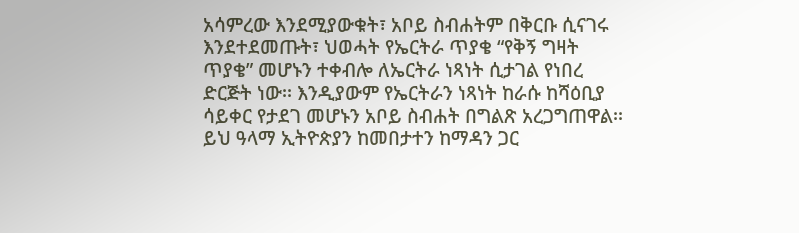አሳምረው እንደሚያውቁት፣ አቦይ ስብሐትም በቅርቡ ሲናገሩ እንደተደመጡት፣ ህወሓት የኤርትራ ጥያቄ “የቅኝ ግዛት ጥያቄ” መሆኑን ተቀብሎ ለኤርትራ ነጻነት ሲታገል የነበረ ድርጅት ነው፡፡ እንዲያውም የኤርትራን ነጻነት ከራሱ ከሻዕቢያ ሳይቀር የታደገ መሆኑን አቦይ ስብሐት በግልጽ አረጋግጠዋል፡፡ ይህ ዓላማ ኢትዮጵያን ከመበታተን ከማዳን ጋር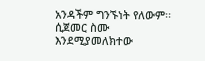አንዳችም ግንኙነት የለውም፡፡ ሲጀመር ስሙ እንደሚያመለክተው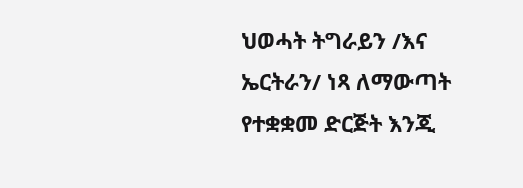ህወሓት ትግራይን /እና ኤርትራን/ ነጻ ለማውጣት የተቋቋመ ድርጅት እንጂ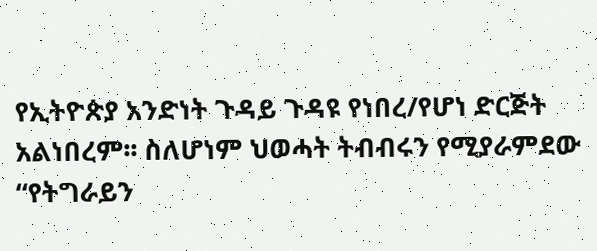የኢትዮጵያ አንድነት ጉዳይ ጉዳዩ የነበረ/የሆነ ድርጅት አልነበረም፡፡ ስለሆነም ህወሓት ትብብሩን የሚያራምደው “የትግራይን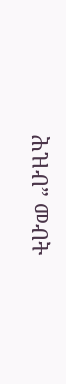ሕዝብ” መብት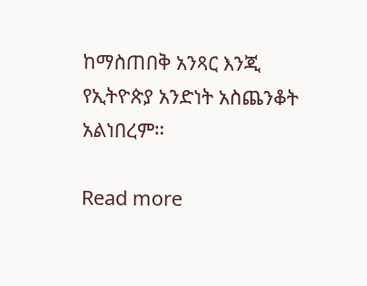ከማስጠበቅ አንጻር እንጂ የኢትዮጵያ አንድነት አስጨንቆት አልነበረም፡፡

Read more